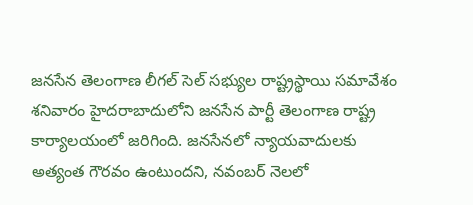జనసేన తెలంగాణ లీగల్ సెల్ సభ్యుల రాష్ట్రస్థాయి సమావేశం శనివారం హైదరాబాదులోని జనసేన పార్టీ తెలంగాణ రాష్ట్ర కార్యాలయంలో జరిగింది. జనసేనలో న్యాయవాదులకు అత్యంత గౌరవం ఉంటుందని, నవంబర్ నెలలో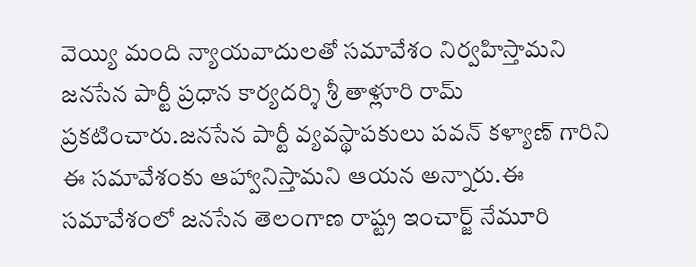వెయ్యి మంది న్యాయవాదులతో సమావేశం నిర్వహిస్తామని జనసేన పార్టీ ప్రధాన కార్యదర్శి శ్రీ తాళ్లూరి రామ్ ప్రకటించారు.జనసేన పార్టీ వ్యవస్థాపకులు పవన్ కళ్యాణ్ గారిని ఈ సమావేశంకు ఆహ్వానిస్తామని ఆయన అన్నారు.ఈ సమావేశంలో జనసేన తెలంగాణ రాష్ట్ర ఇంచార్జ్ నేమూరి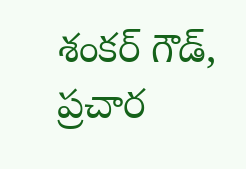శంకర్ గౌడ్, ప్రచార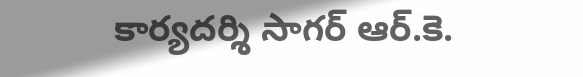కార్యదర్శి సాగర్ ఆర్.కె.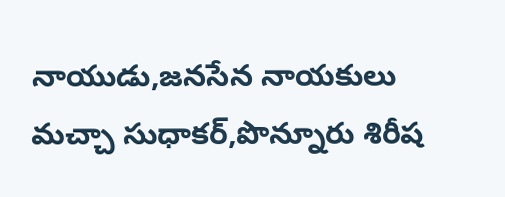నాయుడు,జనసేన నాయకులు మచ్చా సుధాకర్,పొన్నూరు శిరీష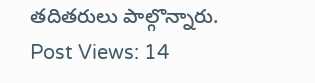తదితరులు పాల్గొన్నారు.
Post Views: 14